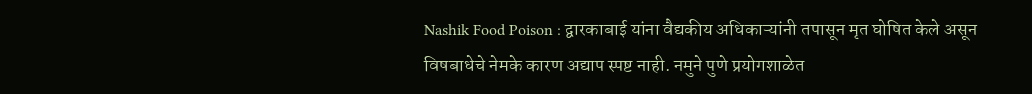Nashik Food Poison : द्वारकाबाई यांना वैद्यकीय अधिकाऱ्यांनी तपासून मृत घोषित केले असून विषबाधेचे नेमके कारण अद्याप स्पष्ट नाही. नमुने पुणे प्रयोगशाळेत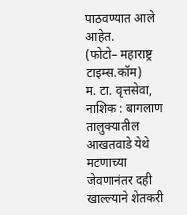पाठवण्यात आले आहेत.
(फोटो– महाराष्ट्र टाइम्स.कॉम)
म. टा. वृत्तसेवा, नाशिक : बागलाण तालुक्यातील आखतवाडे येथे मटणाच्या जेवणानंतर दही खाल्ल्याने शेतकरी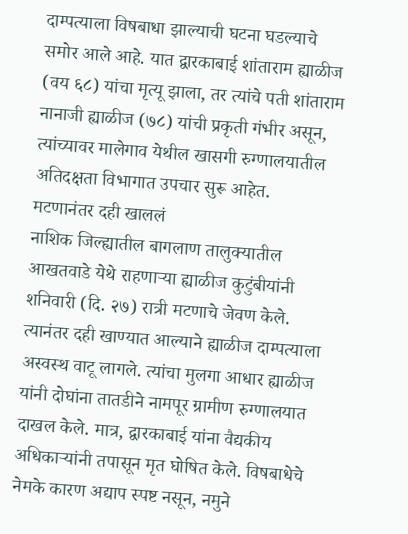दाम्पत्याला विषबाधा झाल्याची घटना घडल्याचे समोर आले आहे. यात द्वारकाबाई शांताराम ह्याळीज (वय ६८) यांचा मृत्यू झाला, तर त्यांचे पती शांताराम नानाजी ह्याळीज (७८) यांची प्रकृती गंभीर असून, त्यांच्यावर मालेगाव येथील खासगी रुग्णालयातील अतिदक्षता विभागात उपचार सुरू आहेत.
मटणानंतर दही खाललं
नाशिक जिल्ह्यातील बागलाण तालुक्यातील आखतवाडे येथे राहणाऱ्या ह्याळीज कुटुंबीयांनी शनिवारी (दि. २७) रात्री मटणाचे जेवण केले. त्यानंतर दही खाण्यात आल्याने ह्याळीज दाम्पत्याला अस्वस्थ वाटू लागले. त्यांचा मुलगा आधार ह्याळीज यांनी दोघांना तातडीने नामपूर ग्रामीण रुग्णालयात दाखल केले. मात्र, द्वारकाबाई यांना वैद्यकीय अधिकाऱ्यांनी तपासून मृत घोषित केले. विषबाधेचे नेमके कारण अद्याप स्पष्ट नसून, नमुने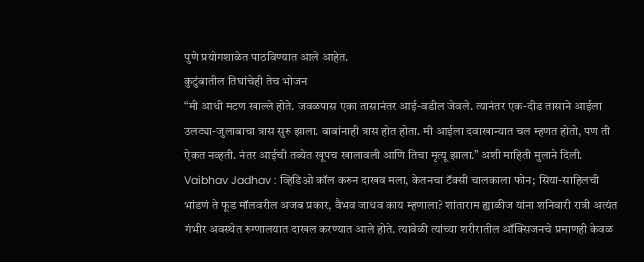पुणे प्रयोगशाळेत पाठविण्यात आले आहेत.
कुटुंबातील तिघांचेही तेच भोजन
“मी आधी मटण खाल्ले होते. जवळपास एका तासानंतर आई-वडील जेवले. त्यानंतर एक-दीड तासाने आईला उलट्या-जुलाबाचा त्रास सुरु झाला. बाबांनाही त्रास होत होता. मी आईला दवाखान्यात चल म्हणत होतो, पण ती ऐकत नव्हती. नंतर आईची तब्येत खूपच खालावली आणि तिचा मृत्यू झाला.” अशी माहिती मुलाने दिली. Vaibhav Jadhav : व्हिडिओ कॉल करुन दाखव मला, केतनचा टॅक्सी चालकाला फोन; सिया-साहिलची भांडणं ते फूड मॉलवरील अजब प्रकार, वैभव जाधव काय म्हणाला? शांताराम ह्याळीज यांना शनिवारी रात्री अत्यंत गंभीर अवस्थेत रुग्णालयात दाखल करण्यात आले होते. त्यावेळी त्यांच्या शरीरातील ऑक्सिजनचे प्रमाणही केवळ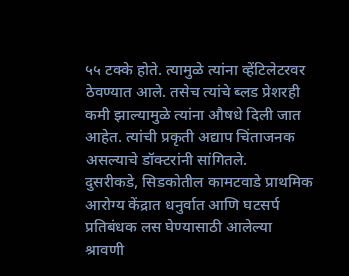५५ टक्के होते. त्यामुळे त्यांना व्हेंटिलेटरवर ठेवण्यात आले. तसेच त्यांचे ब्लड प्रेशरही कमी झाल्यामुळे त्यांना औषधे दिली जात आहेत. त्यांची प्रकृती अद्याप चिंताजनक असल्याचे डॉक्टरांनी सांगितले.
दुसरीकडे, सिडकोतील कामटवाडे प्राथमिक आरोग्य केंद्रात धनुर्वात आणि घटसर्प प्रतिबंधक लस घेण्यासाठी आलेल्या श्रावणी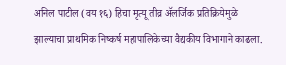अनिल पाटील (वय १६) हिचा मृत्यू तीव्र ॲलर्जिक प्रतिक्रियेमुळे झाल्याचा प्राथमिक निष्कर्ष महापालिकेच्या वैद्यकीय विभागाने काढला.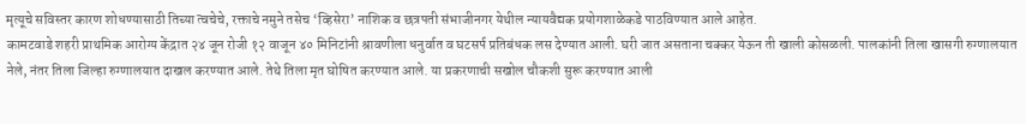मृत्यूचे सविस्तर कारण शोधण्यासाठी तिच्या त्वचेचे, रक्ताचे नमुने तसेच ‘व्हिसेरा’ नाशिक व छत्रपती संभाजीनगर येथील न्यायवैद्यक प्रयोगशाळेकडे पाठविण्यात आले आहेत.
कामटवाडे शहरी प्राथमिक आरोग्य केंद्रात २४ जून रोजी १२ वाजून ४० मिनिटांनी श्रावणीला धनुर्वात व घटसर्प प्रतिबंधक लस देण्यात आली. घरी जात असताना चक्कर येऊन ती खाली कोसळली. पालकांनी तिला खासगी रुग्णालयात नेले, नंतर तिला जिल्हा रुग्णालयात दाखल करण्यात आले. तेथे तिला मृत घोषित करण्यात आले. या प्रकरणाची सखोल चौकशी सुरू करण्यात आली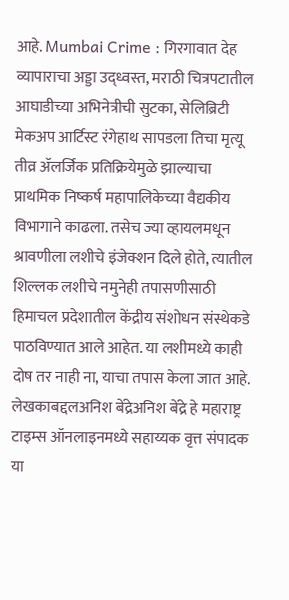आहे. Mumbai Crime : गिरगावात देह व्यापाराचा अड्डा उद्ध्वस्त, मराठी चित्रपटातील आघाडीच्या अभिनेत्रीची सुटका, सेलिब्रिटी मेकअप आर्टिस्ट रंगेहाथ सापडला तिचा मृत्यू तीव्र ॲलर्जिक प्रतिक्रियेमुळे झाल्याचा प्राथमिक निष्कर्ष महापालिकेच्या वैद्यकीय विभागाने काढला. तसेच ज्या व्हायलमधून श्रावणीला लशीचे इंजेक्शन दिले होते, त्यातील शिल्लक लशीचे नमुनेही तपासणीसाठी हिमाचल प्रदेशातील केंद्रीय संशोधन संस्थेकडे पाठविण्यात आले आहेत. या लशीमध्ये काही दोष तर नाही ना, याचा तपास केला जात आहे.
लेखकाबद्दलअनिश बेंद्रेअनिश बेंद्रे हे महाराष्ट्र टाइम्स ऑनलाइनमध्ये सहाय्यक वृत्त संपादक या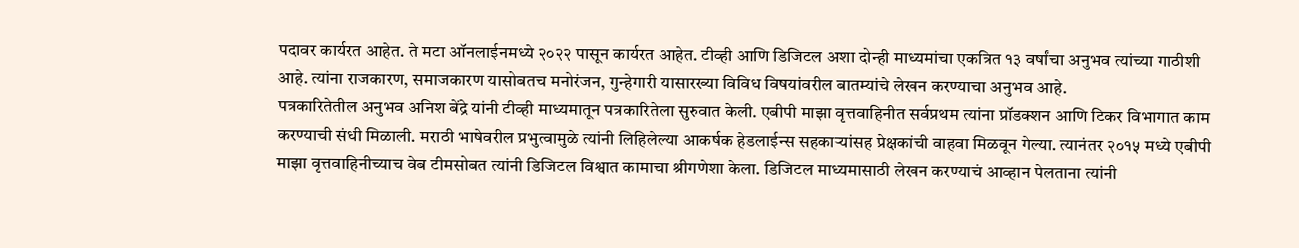पदावर कार्यरत आहेत. ते मटा ऑनलाईनमध्ये २०२२ पासून कार्यरत आहेत. टीव्ही आणि डिजिटल अशा दोन्ही माध्यमांचा एकत्रित १३ वर्षांचा अनुभव त्यांच्या गाठीशी आहे. त्यांना राजकारण, समाजकारण यासोबतच मनोरंजन, गुन्हेगारी यासारख्या विविध विषयांवरील बातम्यांचे लेखन करण्याचा अनुभव आहे.
पत्रकारितेतील अनुभव अनिश बेंद्रे यांनी टीव्ही माध्यमातून पत्रकारितेला सुरुवात केली. एबीपी माझा वृत्तवाहिनीत सर्वप्रथम त्यांना प्रॉडक्शन आणि टिकर विभागात काम करण्याची संधी मिळाली. मराठी भाषेवरील प्रभुत्वामुळे त्यांनी लिहिलेल्या आकर्षक हेडलाईन्स सहकाऱ्यांसह प्रेक्षकांची वाहवा मिळवून गेल्या. त्यानंतर २०१५ मध्ये एबीपी माझा वृत्तवाहिनीच्याच वेब टीमसोबत त्यांनी डिजिटल विश्वात कामाचा श्रीगणेशा केला. डिजिटल माध्यमासाठी लेखन करण्याचं आव्हान पेलताना त्यांनी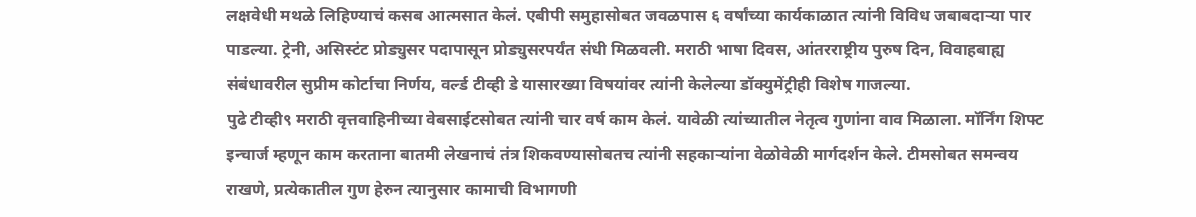लक्षवेधी मथळे लिहिण्याचं कसब आत्मसात केलं. एबीपी समुहासोबत जवळपास ६ वर्षांच्या कार्यकाळात त्यांनी विविध जबाबदाऱ्या पार पाडल्या. ट्रेनी, असिस्टंट प्रोड्युसर पदापासून प्रोड्युसरपर्यंत संधी मिळवली. मराठी भाषा दिवस, आंतरराष्ट्रीय पुरुष दिन, विवाहबाह्य संबंधावरील सुप्रीम कोर्टाचा निर्णय, वर्ल्ड टीव्ही डे यासारख्या विषयांवर त्यांनी केलेल्या डॉक्युमेंट्रीही विशेष गाजल्या.
पुढे टीव्ही९ मराठी वृत्तवाहिनीच्या वेबसाईटसोबत त्यांनी चार वर्ष काम केलं. यावेळी त्यांच्यातील नेतृत्व गुणांना वाव मिळाला. मॉर्निंग शिफ्ट इन्चार्ज म्हणून काम करताना बातमी लेखनाचं तंत्र शिकवण्यासोबतच त्यांनी सहकाऱ्यांना वेळोवेळी मार्गदर्शन केले. टीमसोबत समन्वय राखणे, प्रत्येकातील गुण हेरुन त्यानुसार कामाची विभागणी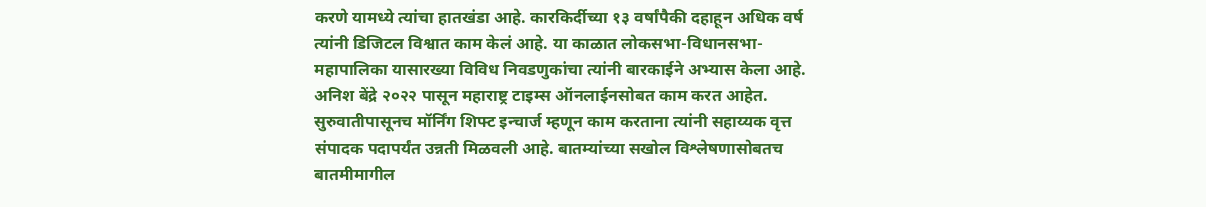करणे यामध्ये त्यांचा हातखंडा आहे. कारकिर्दीच्या १३ वर्षांपैकी दहाहून अधिक वर्ष त्यांनी डिजिटल विश्वात काम केलं आहे. या काळात लोकसभा-विधानसभा-महापालिका यासारख्या विविध निवडणुकांचा त्यांनी बारकाईने अभ्यास केला आहे.
अनिश बेंद्रे २०२२ पासून महाराष्ट्र टाइम्स ऑनलाईनसोबत काम करत आहेत. सुरुवातीपासूनच मॉर्निंग शिफ्ट इन्चार्ज म्हणून काम करताना त्यांनी सहाय्यक वृत्त संपादक पदापर्यंत उन्नती मिळवली आहे. बातम्यांच्या सखोल विश्लेषणासोबतच बातमीमागील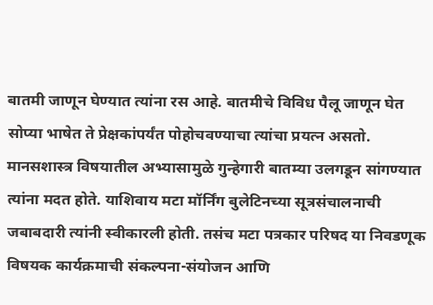बातमी जाणून घेण्यात त्यांना रस आहे. बातमीचे विविध पैलू जाणून घेत सोप्या भाषेत ते प्रेक्षकांपर्यंत पोहोचवण्याचा त्यांचा प्रयत्न असतो. मानसशास्त्र विषयातील अभ्यासामुळे गुन्हेगारी बातम्या उलगडून सांगण्यात त्यांना मदत होते. याशिवाय मटा मॉर्निंग बुलेटिनच्या सूत्रसंचालनाची जबाबदारी त्यांनी स्वीकारली होती. तसंच मटा पत्रकार परिषद या निवडणूक विषयक कार्यक्रमाची संकल्पना-संयोजन आणि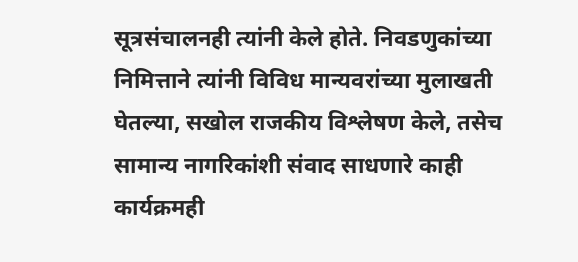सूत्रसंचालनही त्यांनी केले होते. निवडणुकांच्या निमित्ताने त्यांनी विविध मान्यवरांच्या मुलाखती घेतल्या, सखोल राजकीय विश्लेषण केले, तसेच सामान्य नागरिकांशी संवाद साधणारे काही कार्यक्रमही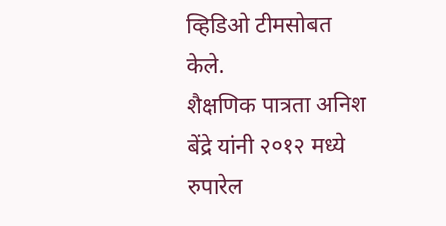व्हिडिओ टीमसोबत केले.
शैक्षणिक पात्रता अनिश बेंद्रे यांनी २०१२ मध्ये रुपारेल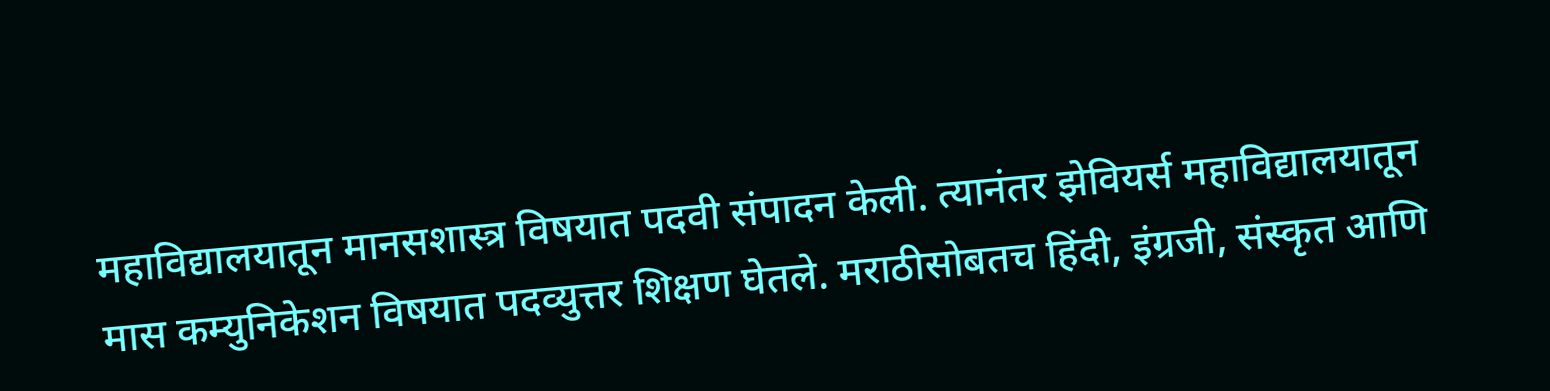महाविद्यालयातून मानसशास्त्र विषयात पदवी संपादन केली. त्यानंतर झेवियर्स महाविद्यालयातून मास कम्युनिकेशन विषयात पदव्युत्तर शिक्षण घेतले. मराठीसोबतच हिंदी, इंग्रजी, संस्कृत आणि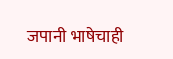जपानी भाषेचाही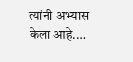त्यांनी अभ्यास केला आहे.…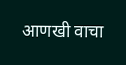आणखी वाचा